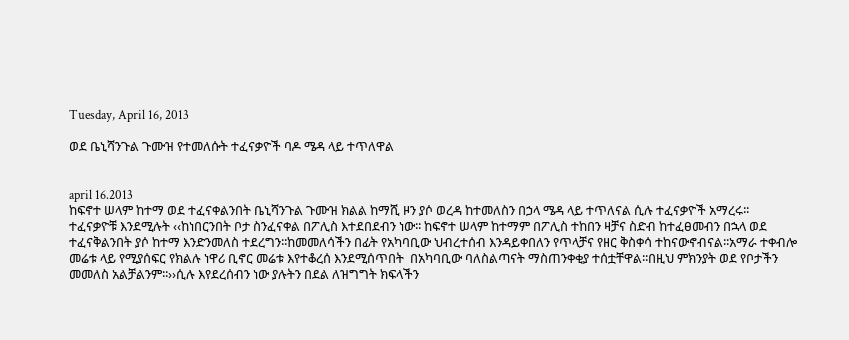Tuesday, April 16, 2013

ወደ ቤኒሻንጉል ጉሙዝ የተመለሱት ተፈናቃዮች ባዶ ሜዳ ላይ ተጥለዋል


april 16.2013
ከፍኖተ ሠላም ከተማ ወደ ተፈናቀልንበት ቤኒሻንጉል ጉሙዝ ክልል ከማሺ ዞን ያሶ ወረዳ ከተመለስን በኃላ ሜዳ ላይ ተጥለናል ሲሉ ተፈናቃዮች አማረሩ፡፡
ተፈናቃዮቹ እንደሚሉት ‹‹ከነበርንበት ቦታ ስንፈናቀል በፖሊስ እተደበደብን ነው፡፡ ከፍኖተ ሠላም ከተማም በፖሊስ ተከበን ዛቻና ስድብ ከተፈፀመብን በኋላ ወደ ተፈናቅልንበት ያሶ ከተማ እንድንመለስ ተደረግን፡፡ከመመለሳችን በፊት የአካባቢው ህብረተሰብ እንዳይቀበለን የጥላቻና የዘር ቅስቀሳ ተከናውኖብናል፡፡አማራ ተቀብሎ መሬቱ ላይ የሚያሰፍር የክልሉ ነዋሪ ቢኖር መሬቱ እየተቆረሰ እንደሚሰጥበት  በአካባቢው ባለስልጣናት ማስጠንቀቂያ ተሰቷቸዋል፡፡በዚህ ምክንያት ወደ የቦታችን መመለስ አልቻልንም፡፡››ሲሉ እየደረሰብን ነው ያሉትን በደል ለዝግግት ክፍላችን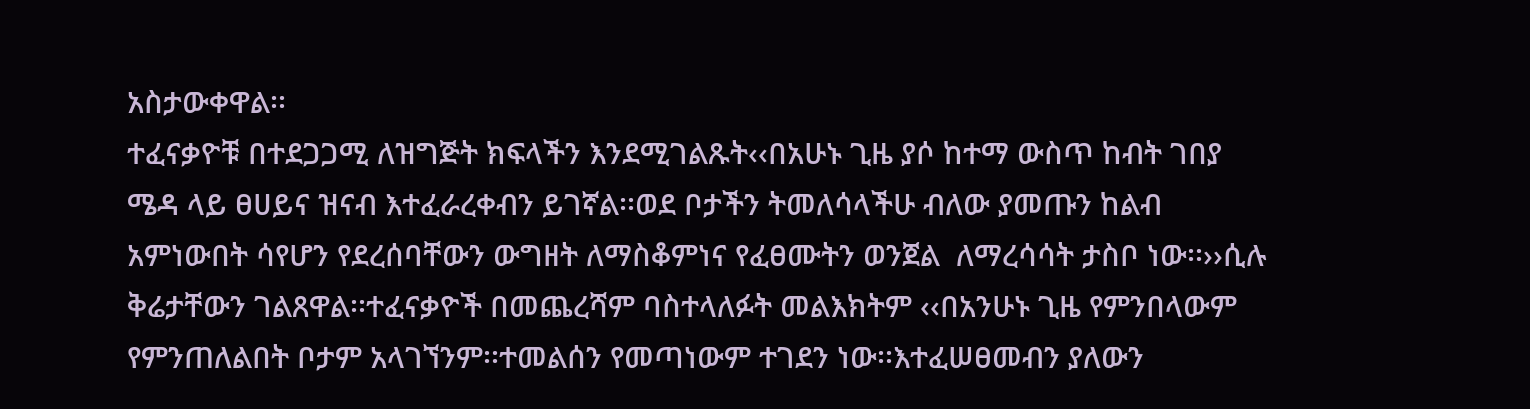አስታውቀዋል፡፡
ተፈናቃዮቹ በተደጋጋሚ ለዝግጅት ክፍላችን እንደሚገልጹት‹‹በአሁኑ ጊዜ ያሶ ከተማ ውስጥ ከብት ገበያ  ሜዳ ላይ ፀሀይና ዝናብ እተፈራረቀብን ይገኛል፡፡ወደ ቦታችን ትመለሳላችሁ ብለው ያመጡን ከልብ አምነውበት ሳየሆን የደረሰባቸውን ውግዘት ለማስቆምነና የፈፀሙትን ወንጀል  ለማረሳሳት ታስቦ ነው፡፡››ሲሉ ቅሬታቸውን ገልጸዋል፡፡ተፈናቃዮች በመጨረሻም ባስተላለፉት መልእክትም ‹‹በአንሁኑ ጊዜ የምንበላውም የምንጠለልበት ቦታም አላገኘንም፡፡ተመልሰን የመጣነውም ተገደን ነው፡፡እተፈሠፀመብን ያለውን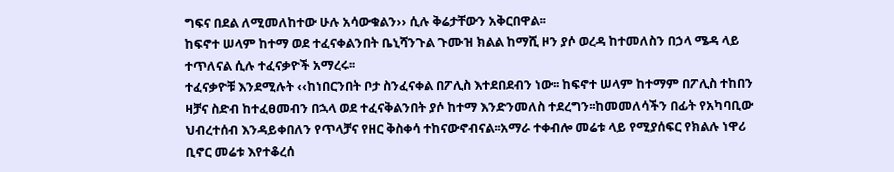ግፍና በደል ለሚመለከተው ሁሉ አሳውቁልን›› ሲሉ ቅሬታቸውን አቅርበዋል፡፡
ከፍኖተ ሠላም ከተማ ወደ ተፈናቀልንበት ቤኒሻንጉል ጉሙዝ ክልል ከማሺ ዞን ያሶ ወረዳ ከተመለስን በኃላ ሜዳ ላይ ተጥለናል ሲሉ ተፈናቃዮች አማረሩ፡፡
ተፈናቃዮቹ እንደሚሉት ‹‹ከነበርንበት ቦታ ስንፈናቀል በፖሊስ እተደበደብን ነው፡፡ ከፍኖተ ሠላም ከተማም በፖሊስ ተከበን ዛቻና ስድብ ከተፈፀመብን በኋላ ወደ ተፈናቅልንበት ያሶ ከተማ እንድንመለስ ተደረግን፡፡ከመመለሳችን በፊት የአካባቢው ህብረተሰብ እንዳይቀበለን የጥላቻና የዘር ቅስቀሳ ተከናውኖብናል፡፡አማራ ተቀብሎ መሬቱ ላይ የሚያሰፍር የክልሉ ነዋሪ ቢኖር መሬቱ እየተቆረሰ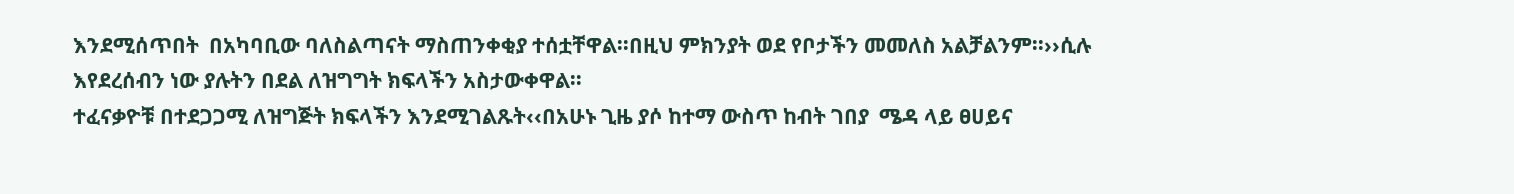እንደሚሰጥበት  በአካባቢው ባለስልጣናት ማስጠንቀቂያ ተሰቷቸዋል፡፡በዚህ ምክንያት ወደ የቦታችን መመለስ አልቻልንም፡፡››ሲሉ እየደረሰብን ነው ያሉትን በደል ለዝግግት ክፍላችን አስታውቀዋል፡፡
ተፈናቃዮቹ በተደጋጋሚ ለዝግጅት ክፍላችን እንደሚገልጹት‹‹በአሁኑ ጊዜ ያሶ ከተማ ውስጥ ከብት ገበያ  ሜዳ ላይ ፀሀይና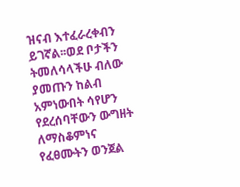ዝናብ እተፈራረቀብን ይገኛል፡፡ወደ ቦታችን ትመለሳላችሁ ብለው ያመጡን ከልብ አምነውበት ሳየሆን የደረሰባቸውን ውግዘት ለማስቆምነና የፈፀሙትን ወንጀል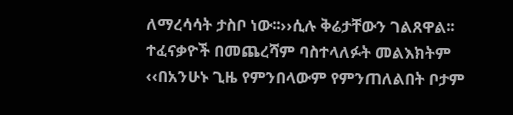ለማረሳሳት ታስቦ ነው፡፡››ሲሉ ቅሬታቸውን ገልጸዋል፡፡ተፈናቃዮች በመጨረሻም ባስተላለፉት መልእክትም ‹‹በአንሁኑ ጊዜ የምንበላውም የምንጠለልበት ቦታም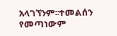አላገኘንም፡፡ተመልሰን የመጣነውም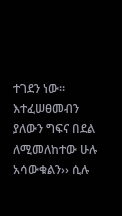ተገደን ነው፡፡እተፈሠፀመብን ያለውን ግፍና በደል ለሚመለከተው ሁሉ አሳውቁልን›› ሲሉ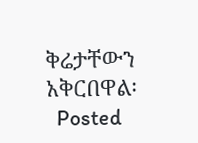ቅሬታቸውን አቅርበዋል፡
  Posted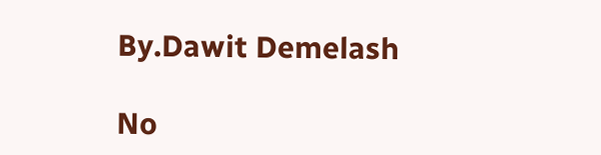By.Dawit Demelash

No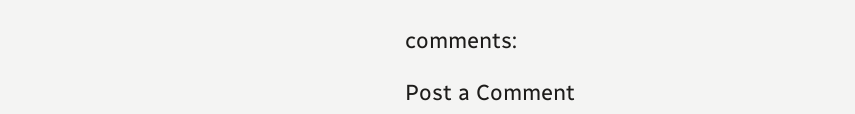comments:

Post a Comment